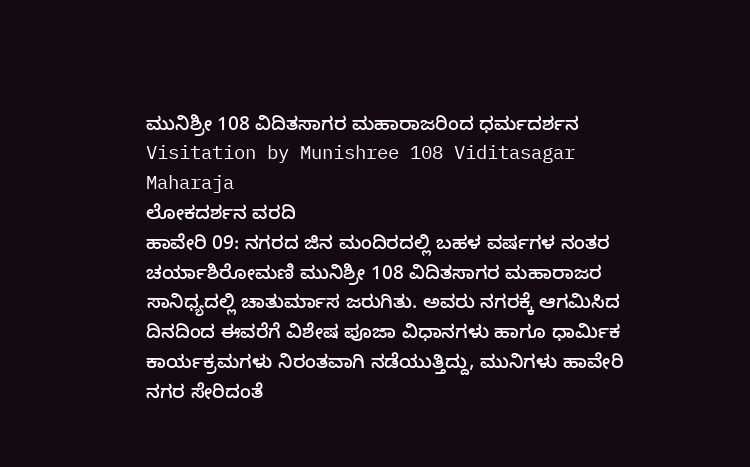ಮುನಿಶ್ರೀ 108 ವಿದಿತಸಾಗರ ಮಹಾರಾಜರಿಂದ ಧರ್ಮದರ್ಶನ
Visitation by Munishree 108 Viditasagar Maharaja
ಲೋಕದರ್ಶನ ವರದಿ
ಹಾವೇರಿ 09: ನಗರದ ಜಿನ ಮಂದಿರದಲ್ಲಿ ಬಹಳ ವರ್ಷಗಳ ನಂತರ ಚರ್ಯಾಶಿರೋಮಣಿ ಮುನಿಶ್ರೀ 108 ವಿದಿತಸಾಗರ ಮಹಾರಾಜರ ಸಾನಿಧ್ಯದಲ್ಲಿ ಚಾತುರ್ಮಾಸ ಜರುಗಿತು. ಅವರು ನಗರಕ್ಕೆ ಆಗಮಿಸಿದ ದಿನದಿಂದ ಈವರೆಗೆ ವಿಶೇಷ ಪೂಜಾ ವಿಧಾನಗಳು ಹಾಗೂ ಧಾರ್ಮಿಕ ಕಾರ್ಯಕ್ರಮಗಳು ನಿರಂತವಾಗಿ ನಡೆಯುತ್ತಿದ್ದು, ಮುನಿಗಳು ಹಾವೇರಿ ನಗರ ಸೇರಿದಂತೆ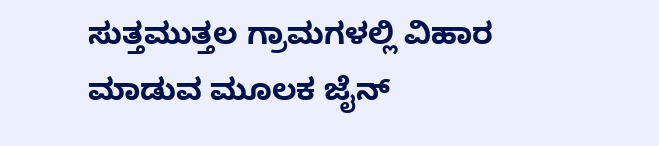ಸುತ್ತಮುತ್ತಲ ಗ್ರಾಮಗಳಲ್ಲಿ ವಿಹಾರ ಮಾಡುವ ಮೂಲಕ ಜೈನ್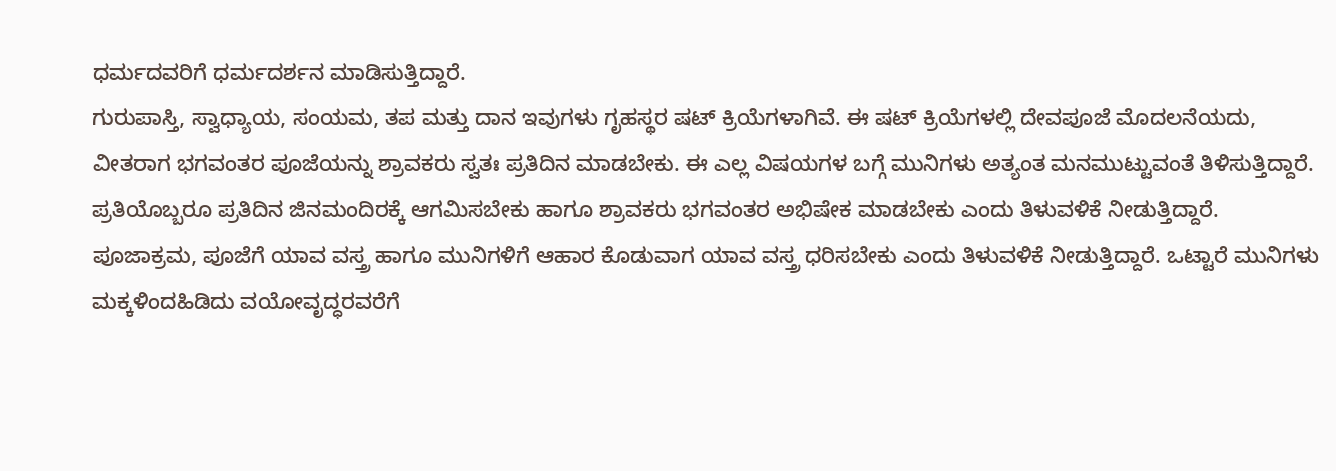ಧರ್ಮದವರಿಗೆ ಧರ್ಮದರ್ಶನ ಮಾಡಿಸುತ್ತಿದ್ದಾರೆ.
ಗುರುಪಾಸ್ತಿ, ಸ್ವಾಧ್ಯಾಯ, ಸಂಯಮ, ತಪ ಮತ್ತು ದಾನ ಇವುಗಳು ಗೃಹಸ್ಥರ ಷಟ್ ಕ್ರಿಯೆಗಳಾಗಿವೆ. ಈ ಷಟ್ ಕ್ರಿಯೆಗಳಲ್ಲಿ ದೇವಪೂಜೆ ಮೊದಲನೆಯದು, ವೀತರಾಗ ಭಗವಂತರ ಪೂಜೆಯನ್ನು ಶ್ರಾವಕರು ಸ್ವತಃ ಪ್ರತಿದಿನ ಮಾಡಬೇಕು. ಈ ಎಲ್ಲ ವಿಷಯಗಳ ಬಗ್ಗೆ ಮುನಿಗಳು ಅತ್ಯಂತ ಮನಮುಟ್ಟುವಂತೆ ತಿಳಿಸುತ್ತಿದ್ದಾರೆ. ಪ್ರತಿಯೊಬ್ಬರೂ ಪ್ರತಿದಿನ ಜಿನಮಂದಿರಕ್ಕೆ ಆಗಮಿಸಬೇಕು ಹಾಗೂ ಶ್ರಾವಕರು ಭಗವಂತರ ಅಭಿಷೇಕ ಮಾಡಬೇಕು ಎಂದು ತಿಳುವಳಿಕೆ ನೀಡುತ್ತಿದ್ದಾರೆ.
ಪೂಜಾಕ್ರಮ, ಪೂಜೆಗೆ ಯಾವ ವಸ್ತ್ರ ಹಾಗೂ ಮುನಿಗಳಿಗೆ ಆಹಾರ ಕೊಡುವಾಗ ಯಾವ ವಸ್ತ್ರ ಧರಿಸಬೇಕು ಎಂದು ತಿಳುವಳಿಕೆ ನೀಡುತ್ತಿದ್ದಾರೆ. ಒಟ್ಟಾರೆ ಮುನಿಗಳು ಮಕ್ಕಳಿಂದಹಿಡಿದು ವಯೋವೃದ್ಧರವರೆಗೆ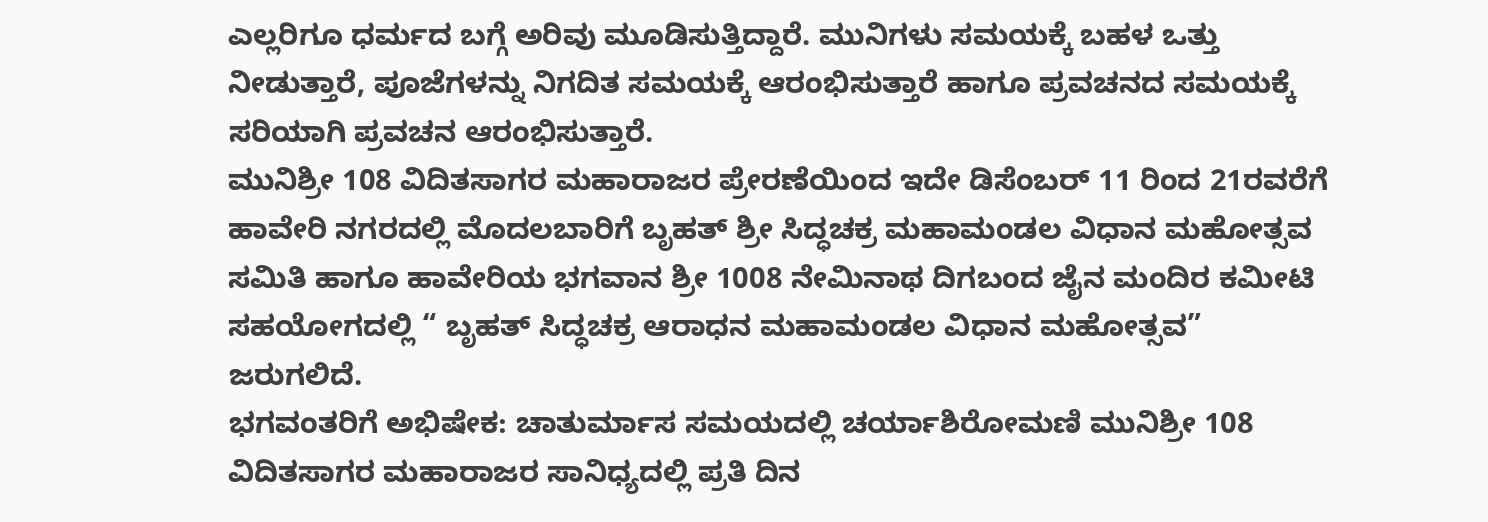ಎಲ್ಲರಿಗೂ ಧರ್ಮದ ಬಗ್ಗೆ ಅರಿವು ಮೂಡಿಸುತ್ತಿದ್ದಾರೆ. ಮುನಿಗಳು ಸಮಯಕ್ಕೆ ಬಹಳ ಒತ್ತು ನೀಡುತ್ತಾರೆ, ಪೂಜೆಗಳನ್ನು ನಿಗದಿತ ಸಮಯಕ್ಕೆ ಆರಂಭಿಸುತ್ತಾರೆ ಹಾಗೂ ಪ್ರವಚನದ ಸಮಯಕ್ಕೆ ಸರಿಯಾಗಿ ಪ್ರವಚನ ಆರಂಭಿಸುತ್ತಾರೆ.
ಮುನಿಶ್ರೀ 108 ವಿದಿತಸಾಗರ ಮಹಾರಾಜರ ಪ್ರೇರಣೆಯಿಂದ ಇದೇ ಡಿಸೆಂಬರ್ 11 ರಿಂದ 21ರವರೆಗೆ ಹಾವೇರಿ ನಗರದಲ್ಲಿ ಮೊದಲಬಾರಿಗೆ ಬೃಹತ್ ಶ್ರೀ ಸಿದ್ಧಚಕ್ರ ಮಹಾಮಂಡಲ ವಿಧಾನ ಮಹೋತ್ಸವ ಸಮಿತಿ ಹಾಗೂ ಹಾವೇರಿಯ ಭಗವಾನ ಶ್ರೀ 1008 ನೇಮಿನಾಥ ದಿಗಬಂದ ಜೈನ ಮಂದಿರ ಕಮೀಟಿ ಸಹಯೋಗದಲ್ಲಿ “ ಬೃಹತ್ ಸಿದ್ಧಚಕ್ರ ಆರಾಧನ ಮಹಾಮಂಡಲ ವಿಧಾನ ಮಹೋತ್ಸವ” ಜರುಗಲಿದೆ.
ಭಗವಂತರಿಗೆ ಅಭಿಷೇಕ: ಚಾತುರ್ಮಾಸ ಸಮಯದಲ್ಲಿ ಚರ್ಯಾಶಿರೋಮಣಿ ಮುನಿಶ್ರೀ 108 ವಿದಿತಸಾಗರ ಮಹಾರಾಜರ ಸಾನಿಧ್ಯದಲ್ಲಿ ಪ್ರತಿ ದಿನ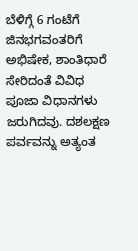ಬೆಳಿಗ್ಗೆ 6 ಗಂಟೆಗೆ ಜಿನಭಗವಂತರಿಗೆ ಅಭಿಷೇಕ, ಶಾಂತಿಧಾರೆ ಸೇರಿದಂತೆ ವಿವಿಧ ಪೂಜಾ ವಿಧಾನಗಳು ಜರುಗಿದವು. ದಶಲಕ್ಷಣ ಪರ್ವವನ್ನು ಅತ್ಯಂತ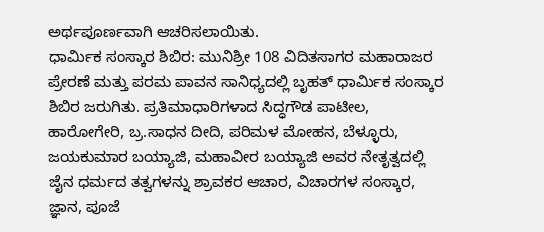ಅರ್ಥಪೂರ್ಣವಾಗಿ ಆಚರಿಸಲಾಯಿತು.
ಧಾರ್ಮಿಕ ಸಂಸ್ಕಾರ ಶಿಬಿರ: ಮುನಿಶ್ರೀ 108 ವಿದಿತಸಾಗರ ಮಹಾರಾಜರ ಪ್ರೇರಣೆ ಮತ್ತು ಪರಮ ಪಾವನ ಸಾನಿಧ್ಯದಲ್ಲಿ ಬೃಹತ್ ಧಾರ್ಮಿಕ ಸಂಸ್ಕಾರ ಶಿಬಿರ ಜರುಗಿತು. ಪ್ರತಿಮಾಧಾರಿಗಳಾದ ಸಿದ್ಧಗೌಡ ಪಾಟೀಲ, ಹಾರೋಗೇರಿ, ಬ್ರ.ಸಾಧನ ದೀದಿ, ಪರಿಮಳ ಮೋಹನ, ಬೆಳ್ಳೂರು, ಜಯಕುಮಾರ ಬಯ್ಯಾಜಿ, ಮಹಾವೀರ ಬಯ್ಯಾಜಿ ಅವರ ನೇತೃತ್ವದಲ್ಲಿ ಜೈನ ಧರ್ಮದ ತತ್ವಗಳನ್ನು ಶ್ರಾವಕರ ಆಚಾರ, ವಿಚಾರಗಳ ಸಂಸ್ಕಾರ, ಜ್ಞಾನ, ಪೂಜೆ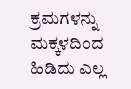ಕ್ರಮಗಳನ್ನು ಮಕ್ಕಳದಿಂದ ಹಿಡಿದು ಎಲ್ಲ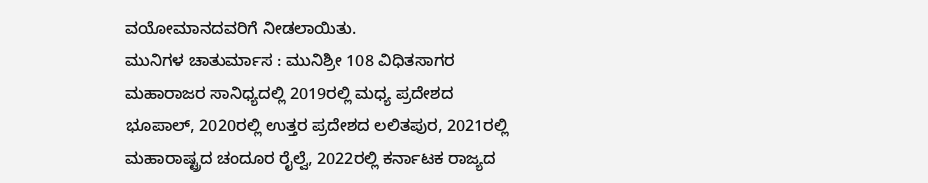ವಯೋಮಾನದವರಿಗೆ ನೀಡಲಾಯಿತು.
ಮುನಿಗಳ ಚಾತುರ್ಮಾಸ : ಮುನಿಶ್ರೀ 108 ವಿಧಿತಸಾಗರ ಮಹಾರಾಜರ ಸಾನಿಧ್ಯದಲ್ಲಿ 2019ರಲ್ಲಿ ಮಧ್ಯ ಪ್ರದೇಶದ ಭೂಪಾಲ್, 2020ರಲ್ಲಿ ಉತ್ತರ ಪ್ರದೇಶದ ಲಲಿತಪುರ, 2021ರಲ್ಲಿ ಮಹಾರಾಷ್ಟ್ರದ ಚಂದೂರ ರೈಲ್ವೆ, 2022ರಲ್ಲಿ ಕರ್ನಾಟಕ ರಾಜ್ಯದ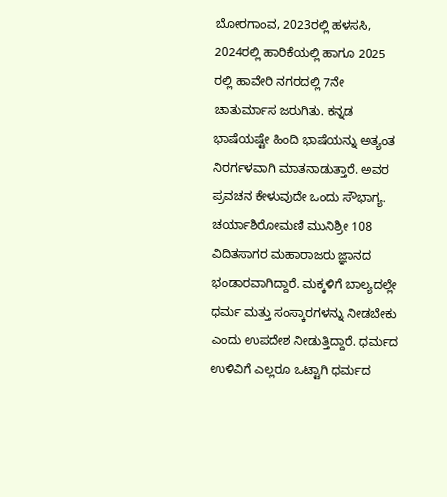ಬೋರಗಾಂವ, 2023ರಲ್ಲಿ ಹಳಸಸಿ, 2024ರಲ್ಲಿ ಹಾರಿಕೆಯಲ್ಲಿ ಹಾಗೂ 2025 ರಲ್ಲಿ ಹಾವೇರಿ ನಗರದಲ್ಲಿ 7ನೇ ಚಾತುರ್ಮಾಸ ಜರುಗಿತು. ಕನ್ನಡ ಭಾಷೆಯಷ್ಟೇ ಹಿಂದಿ ಭಾಷೆಯನ್ನು ಅತ್ಯಂತ ನಿರರ್ಗಳವಾಗಿ ಮಾತನಾಡುತ್ತಾರೆ. ಅವರ ಪ್ರವಚನ ಕೇಳುವುದೇ ಒಂದು ಸೌಭಾಗ್ಯ.
ಚರ್ಯಾಶಿರೋಮಣಿ ಮುನಿಶ್ರೀ 108 ವಿದಿತಸಾಗರ ಮಹಾರಾಜರು ಜ್ಞಾನದ ಭಂಡಾರವಾಗಿದ್ದಾರೆ. ಮಕ್ಕಳಿಗೆ ಬಾಲ್ಯದಲ್ಲೇ ಧರ್ಮ ಮತ್ತು ಸಂಸ್ಕಾರಗಳನ್ನು ನೀಡಬೇಕು ಎಂದು ಉಪದೇಶ ನೀಡುತ್ತಿದ್ದಾರೆ. ಧರ್ಮದ ಉಳಿವಿಗೆ ಎಲ್ಲರೂ ಒಟ್ಟಾಗಿ ಧರ್ಮದ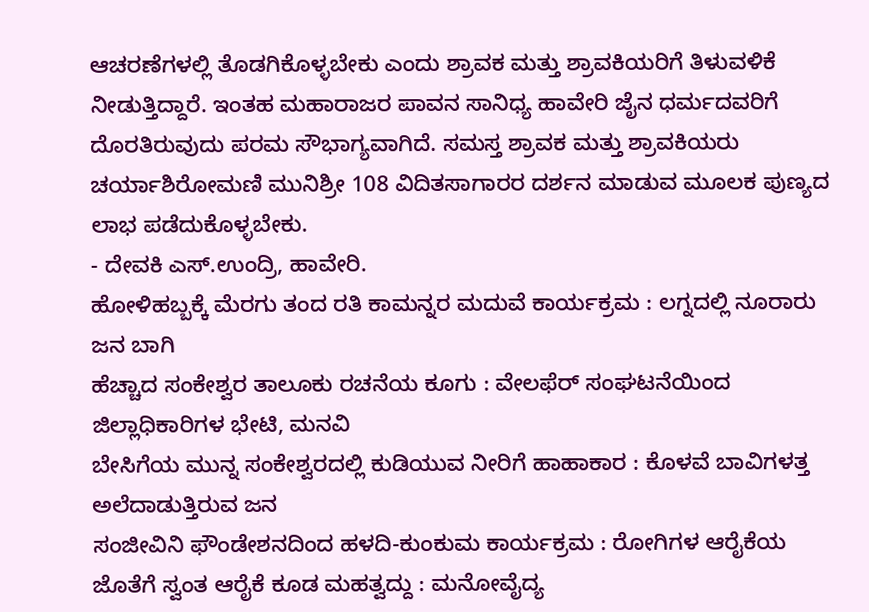ಆಚರಣೆಗಳಲ್ಲಿ ತೊಡಗಿಕೊಳ್ಳಬೇಕು ಎಂದು ಶ್ರಾವಕ ಮತ್ತು ಶ್ರಾವಕಿಯರಿಗೆ ತಿಳುವಳಿಕೆ ನೀಡುತ್ತಿದ್ದಾರೆ. ಇಂತಹ ಮಹಾರಾಜರ ಪಾವನ ಸಾನಿಧ್ಯ ಹಾವೇರಿ ಜೈನ ಧರ್ಮದವರಿಗೆ ದೊರತಿರುವುದು ಪರಮ ಸೌಭಾಗ್ಯವಾಗಿದೆ. ಸಮಸ್ತ ಶ್ರಾವಕ ಮತ್ತು ಶ್ರಾವಕಿಯರು ಚರ್ಯಾಶಿರೋಮಣಿ ಮುನಿಶ್ರೀ 108 ವಿದಿತಸಾಗಾರರ ದರ್ಶನ ಮಾಡುವ ಮೂಲಕ ಪುಣ್ಯದ ಲಾಭ ಪಡೆದುಕೊಳ್ಳಬೇಕು.
- ದೇವಕಿ ಎಸ್.ಉಂದ್ರಿ, ಹಾವೇರಿ.
ಹೋಳಿಹಬ್ಬಕ್ಕೆ ಮೆರಗು ತಂದ ರತಿ ಕಾಮನ್ನರ ಮದುವೆ ಕಾರ್ಯಕ್ರಮ : ಲಗ್ನದಲ್ಲಿ ನೂರಾರು ಜನ ಬಾಗಿ
ಹೆಚ್ಚಾದ ಸಂಕೇಶ್ವರ ತಾಲೂಕು ರಚನೆಯ ಕೂಗು : ವೇಲಫೆರ್ ಸಂಘಟನೆಯಿಂದ ಜಿಲ್ಲಾಧಿಕಾರಿಗಳ ಭೇಟಿ, ಮನವಿ
ಬೇಸಿಗೆಯ ಮುನ್ನ ಸಂಕೇಶ್ವರದಲ್ಲಿ ಕುಡಿಯುವ ನೀರಿಗೆ ಹಾಹಾಕಾರ : ಕೊಳವೆ ಬಾವಿಗಳತ್ತ ಅಲೆದಾಡುತ್ತಿರುವ ಜನ
ಸಂಜೀವಿನಿ ಫೌಂಡೇಶನದಿಂದ ಹಳದಿ-ಕುಂಕುಮ ಕಾರ್ಯಕ್ರಮ : ರೋಗಿಗಳ ಆರೈಕೆಯ ಜೊತೆಗೆ ಸ್ವಂತ ಆರೈಕೆ ಕೂಡ ಮಹತ್ವದ್ದು : ಮನೋವೈದ್ಯ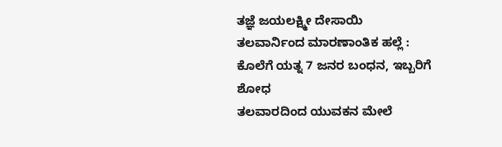ತಜ್ಞೆ ಜಯಲಕ್ಷ್ಮೀ ದೇಸಾಯಿ
ತಲವಾರ್ನಿಂದ ಮಾರಣಾಂತಿಕ ಹಲ್ಲೆ : ಕೊಲೆಗೆ ಯತ್ನ 7 ಜನರ ಬಂಧನ, ಇಬ್ಬರಿಗೆ ಶೋಧ
ತಲವಾರದಿಂದ ಯುವಕನ ಮೇಲೆ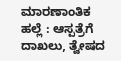ಮಾರಣಾಂತಿಕ ಹಲ್ಲೆ : ಆಸ್ಪತ್ರೆಗೆ ದಾಖಲು, ತ್ವೇಷದ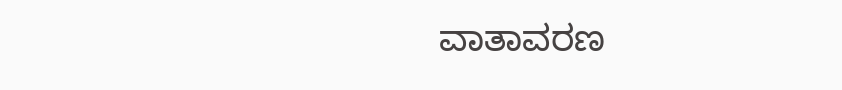ವಾತಾವರಣ